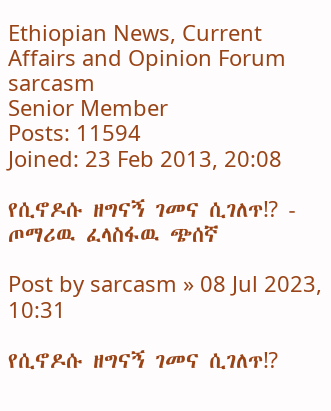Ethiopian News, Current Affairs and Opinion Forum
sarcasm
Senior Member
Posts: 11594
Joined: 23 Feb 2013, 20:08

የሲኖዶሱ ዘግናኝ ገመና ሲገለጥ⁉ - ጦማሪዉ ፈላስፋዉ ጭሰኛ

Post by sarcasm » 08 Jul 2023, 10:31

የሲኖዶሱ ዘግናኝ ገመና ሲገለጥ⁉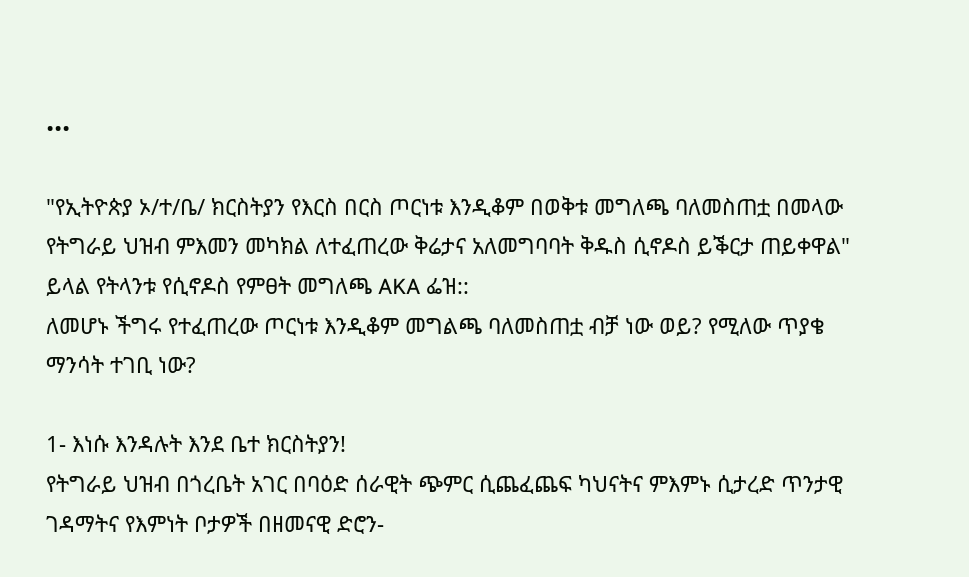•••

"የኢትዮጵያ ኦ/ተ/ቤ/ ክርስትያን የእርስ በርስ ጦርነቱ እንዲቆም በወቅቱ መግለጫ ባለመስጠቷ በመላው የትግራይ ህዝብ ምእመን መካክል ለተፈጠረው ቅሬታና አለመግባባት ቅዱስ ሲኖዶስ ይቕርታ ጠይቀዋል" ይላል የትላንቱ የሲኖዶስ የምፀት መግለጫ AKA ፌዝ::
ለመሆኑ ችግሩ የተፈጠረው ጦርነቱ እንዲቆም መግልጫ ባለመስጠቷ ብቻ ነው ወይ? የሚለው ጥያቄ ማንሳት ተገቢ ነው?

1- እነሱ እንዳሉት እንደ ቤተ ክርስትያን!
የትግራይ ህዝብ በጎረቤት አገር በባዕድ ሰራዊት ጭምር ሲጨፈጨፍ ካህናትና ምእምኑ ሲታረድ ጥንታዊ ገዳማትና የእምነት ቦታዎች በዘመናዊ ድሮን-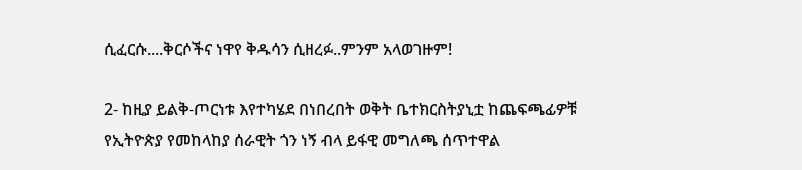ሲፈርሱ....ቅርሶችና ነዋየ ቅዱሳን ሲዘረፉ..ምንም አላወገዙም!

2- ከዚያ ይልቅ-ጦርነቱ እየተካሄደ በነበረበት ወቅት ቤተክርስትያኒቷ ከጨፍጫፊዎቹ የኢትዮጵያ የመከላከያ ሰራዊት ጎን ነኝ ብላ ይፋዊ መግለጫ ሰጥተዋል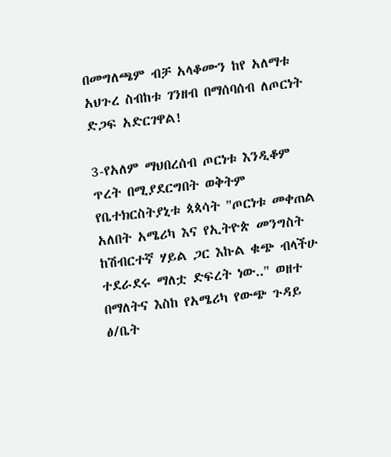በመግለጫም ብቻ አላቆሙን ከየ አለማቱ አህጉረ ስብከቱ ገንዘብ በማሰባሰብ ለጦርነት ድጋፍ አድርገዋል!

3-የአለም ማህበረሰብ ጦርነቱ እንዲቆም ጥረት በሚያደርግበት ወቅትም የቤተክርስትያኒቱ ጳጳሳት "ጦርነቱ መቀጠል አለበት አሜሪካ እና የኢትዮጵ መንግስት ከሽብርተኛ ሃይል ጋር እኩል ቁጭ ብላችሁ ተደራደሩ ማለቷ ድፍረት ነው.." ወዘተ በማለትና እስከ የአሜሪካ የውጭ ጉዳይ ፅ/ቤት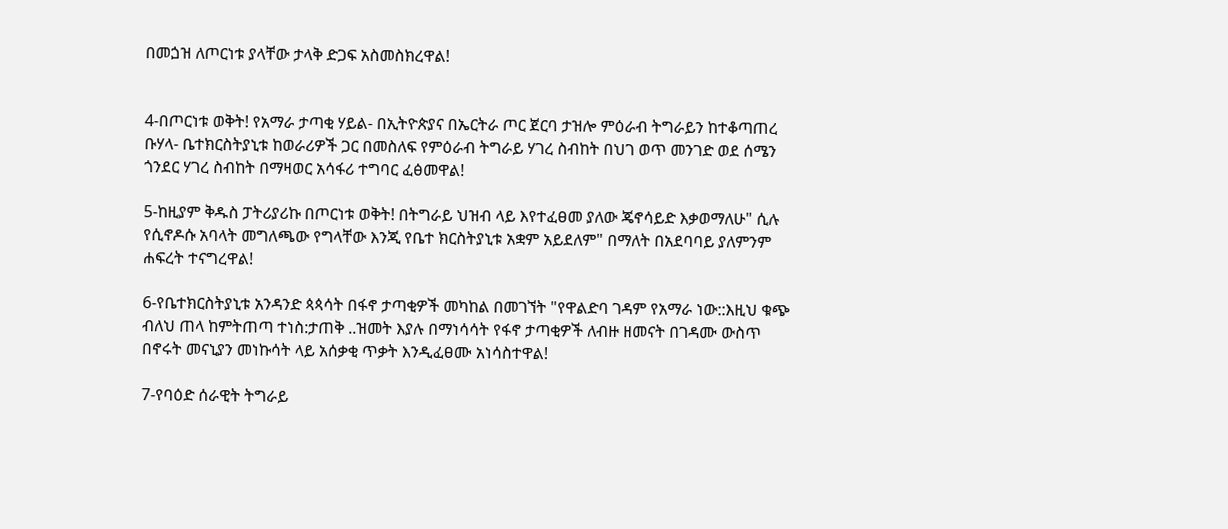በመጏዝ ለጦርነቱ ያላቸው ታላቅ ድጋፍ አስመስክረዋል!


4-በጦርነቱ ወቅት! የአማራ ታጣቂ ሃይል- በኢትዮጵያና በኤርትራ ጦር ጀርባ ታዝሎ ምዕራብ ትግራይን ከተቆጣጠረ ቡሃላ- ቤተክርስትያኒቱ ከወራሪዎች ጋር በመስለፍ የምዕራብ ትግራይ ሃገረ ስብከት በህገ ወጥ መንገድ ወደ ሰሜን ጎንደር ሃገረ ስብከት በማዛወር አሳፋሪ ተግባር ፈፅመዋል!

5-ከዚያም ቅዱስ ፓትሪያሪኩ በጦርነቱ ወቅት! በትግራይ ህዝብ ላይ እየተፈፀመ ያለው ጄኖሳይድ እቃወማለሁ" ሲሉ የሲኖዶሱ አባላት መግለጫው የግላቸው እንጂ የቤተ ክርስትያኒቱ አቋም አይደለም" በማለት በአደባባይ ያለምንም ሐፍረት ተናግረዋል!

6-የቤተክርስትያኒቱ አንዳንድ ጳጳሳት በፋኖ ታጣቂዎች መካከል በመገኘት "የዋልድባ ገዳም የአማራ ነው::እዚህ ቁጭ ብለህ ጠላ ከምትጠጣ ተነስ:ታጠቅ ..ዝመት እያሉ በማነሳሳት የፋኖ ታጣቂዎች ለብዙ ዘመናት በገዳሙ ውስጥ በኖሩት መናኒያን መነኩሳት ላይ አሰቃቂ ጥቃት እንዲፈፀሙ አነሳስተዋል!

7-የባዕድ ሰራዊት ትግራይ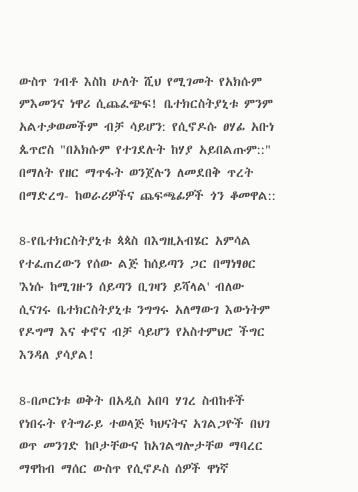ውስጥ ገብቶ እስከ ሁለት ሺህ የሚገመት የአክሱም ምእመንና ነዋሪ ሲጨፈጭፍ! ቤተክርስትያኒቱ ምንም አልተቃወመችም ብቻ ሳይሆን: የሲኖዶሱ ፀሃፊ አቡነ ጴጥሮስ "በአክሱም የተገደሉት ከሃያ አይበልጡም::" በማለት የዘር ማጥፋት ወንጀሉን ለመደበቅ ጥረት በማድረግ- ከወራሪዎችና ጨፍጫፊዎች ጎን ቆመዋል::

8-የቤተክርስትያኒቱ ጳጳስ በእግዚአብሄር አምሳል የተፈጠረውን የሰው ልጅ ከሰይጣን ጋር በማነፃፀር 'እነሱ ከሚገዙን ሰይጣን ቢገዛን ይሻላል' ብለው ሲናገሩ ቤተክርስትያኒቱ ንግግሩ አለማውገ እውነትም የዶግማ እና ቀኖና ብቻ ሳይሆን የአስተምህሮ ችግር እንዳለ ያሳያል!

8-በጦርነቱ ወቅት በአዲስ አበባ ሃገረ ስብከቶች የነበሩት የትግራይ ተወላጅ ካህናትና አገልጋዮች በህገ ወጥ መንገድ ከቦታቸውና ከአገልግሎታቸወ ማባረር ማዋከብ ማሰር ውስጥ የሲኖዶስ ሰዎች ዋነኛ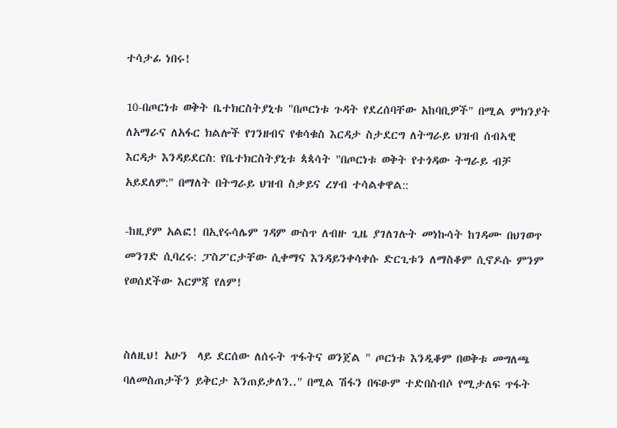ተሳታፊ ነበሩ!

10-በጦርነቱ ወቅት ቤተክርስትያኒቱ "በጦርነቱ ጉዳት የደረሰባቸው አከባቢዎች" በሚል ምክንያት ለአማራና ለአፋር ክልሎች የገንዘብና የቁሳቁስ እርዳታ ስታደርግ ለትግራይ ህዝብ ሰብኣዊ እርዳታ እንዳይደርስ: የቤተክርስትያኒቱ ጳጳሳት "በጦርነቱ ወቅት የተጎዳው ትግራይ ብቻ አይደለም:" በማለት በትግራይ ህዝብ ስቃይና ረሃብ ተሳልቀዋል::

-ከዚያም አልፎ! በኢየሩሳሌም ገዳም ውስጥ ለብዙ ጊዜ ያገለገሉት መነኩሳት ከገዳሙ በህገወጥ መንገድ ሲባረሩ: ፓስፖርታቸው ሲቀማና እንዳይንቀሳቀሱ ድርጊቱን ለማስቆም ሲኖዶሱ ምንም የወሰደችው እርምጃ የለም!


ስለዚህ! አሁን  ላይ ደርሰው ለሰሩት ጥፋትና ወንጀል " ጦርነቱ እንዲቆም በወቅቱ መግለጫ ባለመስጠታችን ይቅርታ እንጠይቃለን.." በሚል ሽፋን በፍፁም ተድበስብሶ የሚታለፍ ጥፋት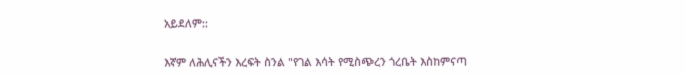አይደለም::


እኛም ለሕሊናችን እረፍት ስንል "የገል እሳት የሚስጭረን ጎረቤት እስከምናጣ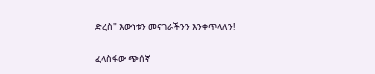ድረስ" እውነቱን መናገራችንን እንቀጥላለን!

ፈላስፋው ጭሰኛ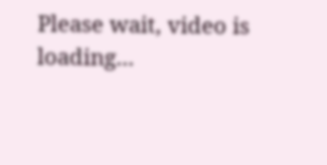Please wait, video is loading...